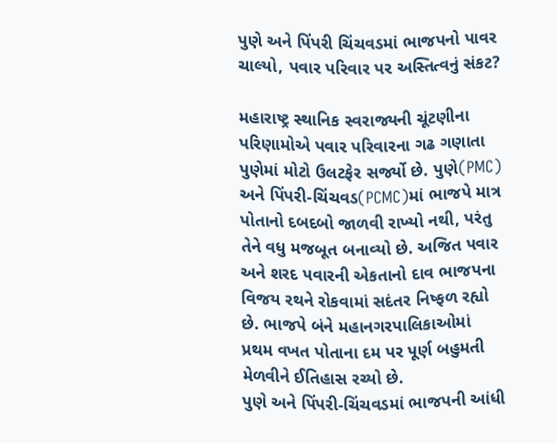પુણે અને પિંપરી ચિંચવડમાં ભાજપનો પાવર ચાલ્યો, પવાર પરિવાર પર અસ્તિત્વનું સંકટ?

મહારાષ્ટ્ર સ્થાનિક સ્વરાજ્યની ચૂંટણીના પરિણામોએ પવાર પરિવારના ગઢ ગણાતા પુણેમાં મોટો ઉલટફેર સર્જ્યો છે. પુણે(PMC) અને પિંપરી-ચિંચવડ(PCMC)માં ભાજપે માત્ર પોતાનો દબદબો જાળવી રાખ્યો નથી, પરંતુ તેને વધુ મજબૂત બનાવ્યો છે. અજિત પવાર અને શરદ પવારની એકતાનો દાવ ભાજપના વિજય રથને રોકવામાં સદંતર નિષ્ફળ રહ્યો છે. ભાજપે બંને મહાનગરપાલિકાઓમાં પ્રથમ વખત પોતાના દમ પર પૂર્ણ બહુમતી મેળવીને ઈતિહાસ રચ્યો છે.
પુણે અને પિંપરી-ચિંચવડમાં ભાજપની આંધી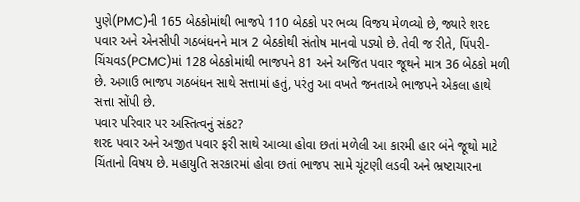પુણે(PMC)ની 165 બેઠકોમાંથી ભાજપે 110 બેઠકો પર ભવ્ય વિજય મેળવ્યો છે, જ્યારે શરદ પવાર અને એનસીપી ગઠબંધનને માત્ર 2 બેઠકોથી સંતોષ માનવો પડ્યો છે. તેવી જ રીતે, પિંપરી-ચિંચવડ(PCMC)માં 128 બેઠકોમાંથી ભાજપને 81 અને અજિત પવાર જૂથને માત્ર 36 બેઠકો મળી છે. અગાઉ ભાજપ ગઠબંધન સાથે સત્તામાં હતું, પરંતુ આ વખતે જનતાએ ભાજપને એકલા હાથે સત્તા સોંપી છે.
પવાર પરિવાર પર અસ્તિત્વનું સંકટ?
શરદ પવાર અને અજીત પવાર ફરી સાથે આવ્યા હોવા છતાં મળેલી આ કારમી હાર બંને જૂથો માટે ચિંતાનો વિષય છે. મહાયુતિ સરકારમાં હોવા છતાં ભાજપ સામે ચૂંટણી લડવી અને ભ્રષ્ટાચારના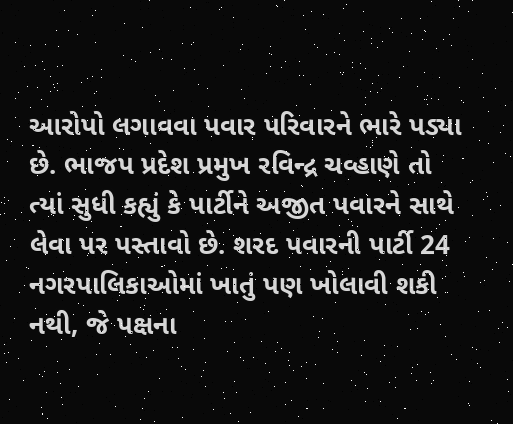આરોપો લગાવવા પવાર પરિવારને ભારે પડ્યા છે. ભાજપ પ્રદેશ પ્રમુખ રવિન્દ્ર ચવ્હાણે તો ત્યાં સુધી કહ્યું કે પાર્ટીને અજીત પવારને સાથે લેવા પર પસ્તાવો છે. શરદ પવારની પાર્ટી 24 નગરપાલિકાઓમાં ખાતું પણ ખોલાવી શકી નથી, જે પક્ષના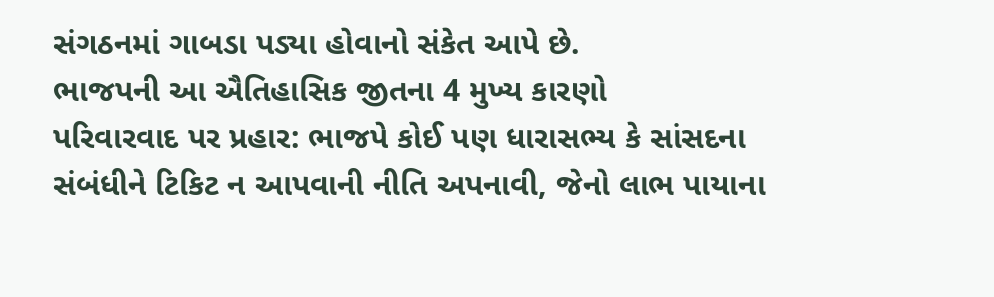સંગઠનમાં ગાબડા પડ્યા હોવાનો સંકેત આપે છે.
ભાજપની આ ઐતિહાસિક જીતના 4 મુખ્ય કારણો
પરિવારવાદ પર પ્રહાર: ભાજપે કોઈ પણ ધારાસભ્ય કે સાંસદના સંબંધીને ટિકિટ ન આપવાની નીતિ અપનાવી, જેનો લાભ પાયાના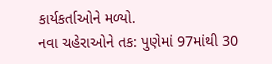કાર્યકર્તાઓને મળ્યો.
નવા ચહેરાઓને તક: પુણેમાં 97માંથી 30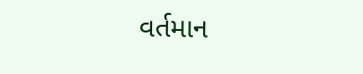વર્તમાન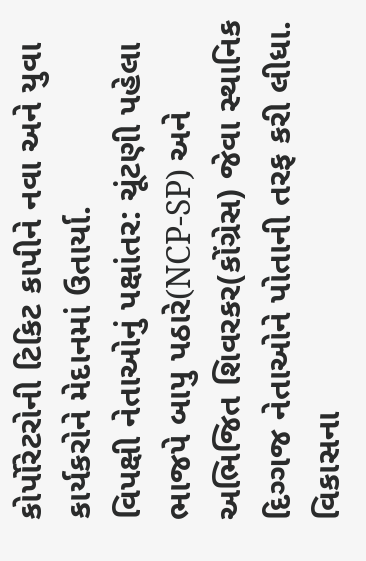કોર્પોરેટરોની ટિકિટ કાપીને નવા અને યુવા કાર્યકરોને મેદાનમાં ઉતાર્યા.
વિપક્ષી નેતાઓનું પક્ષાંતર: ચૂંટણી પહેલા ભાજપે બાપુ પઠારે(NCP-SP) અને અભિજિત શિવરકર(કોંગ્રેસ) જેવા સ્થાનિક દિગ્ગજ નેતાઓને પોતાની તરફ કરી લીધા.
વિકાસના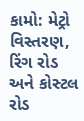કામો: મેટ્રો વિસ્તરણ, રિંગ રોડ અને કોસ્ટલ રોડ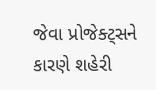જેવા પ્રોજેક્ટ્સને કારણે શહેરી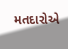મતદારોએ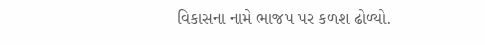વિકાસના નામે ભાજપ પર કળશ ઢોળ્યો.